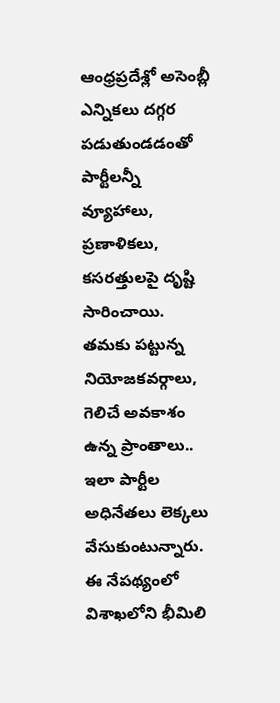ఆంధ్రప్రదేశ్లో అసెంబ్లీ ఎన్నికలు దగ్గర పడుతుండడంతో పార్టీలన్నీ వ్యూహాలు, ప్రణాళికలు, కసరత్తులపై దృష్టి సారించాయి. తమకు పట్టున్న నియోజకవర్గాలు, గెలిచే అవకాశం ఉన్న ప్రాంతాలు.. ఇలా పార్టీల అధినేతలు లెక్కలు వేసుకుంటున్నారు. ఈ నేపథ్యంలో విశాఖలోని భీమిలి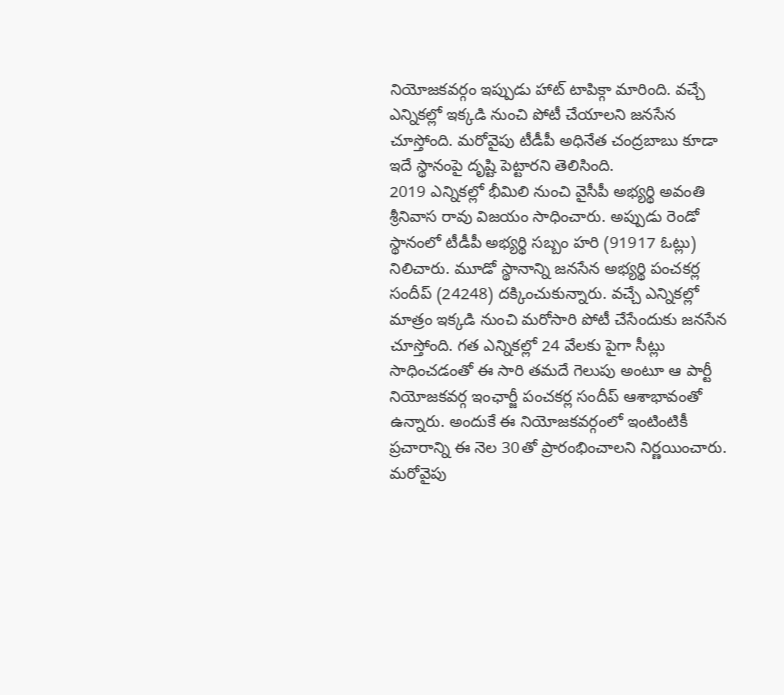నియోజకవర్గం ఇప్పుడు హాట్ టాపిక్గా మారింది. వచ్చే ఎన్నికల్లో ఇక్కడి నుంచి పోటీ చేయాలని జనసేన చూస్తోంది. మరోవైపు టీడీపీ అధినేత చంద్రబాబు కూడా ఇదే స్థానంపై దృష్టి పెట్టారని తెలిసింది.
2019 ఎన్నికల్లో భీమిలి నుంచి వైసీపీ అభ్యర్థి అవంతి శ్రీనివాస రావు విజయం సాధించారు. అప్పుడు రెండో స్థానంలో టీడీపీ అభ్యర్థి సబ్బం హరి (91917 ఓట్లు) నిలిచారు. మూడో స్థానాన్ని జనసేన అభ్యర్థి పంచకర్ల సందీప్ (24248) దక్కించుకున్నారు. వచ్చే ఎన్నికల్లో మాత్రం ఇక్కడి నుంచి మరోసారి పోటీ చేసేందుకు జనసేన చూస్తోంది. గత ఎన్నికల్లో 24 వేలకు పైగా సీట్లు సాధించడంతో ఈ సారి తమదే గెలుపు అంటూ ఆ పార్టీ నియోజకవర్గ ఇంఛార్జీ పంచకర్ల సందీప్ ఆశాభావంతో ఉన్నారు. అందుకే ఈ నియోజకవర్గంలో ఇంటింటికీ ప్రచారాన్ని ఈ నెల 30తో ప్రారంభించాలని నిర్ణయించారు.
మరోవైపు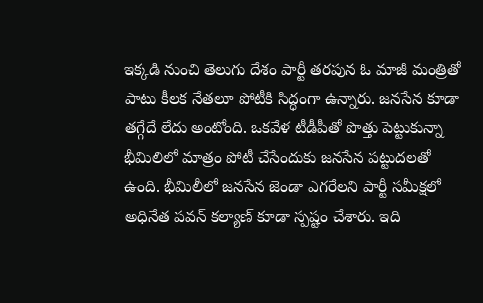ఇక్కడి నుంచి తెలుగు దేశం పార్టీ తరపున ఓ మాజీ మంత్రితో పాటు కీలక నేతలూ పోటీకి సిద్ధంగా ఉన్నారు. జనసేన కూడా తగ్గేదే లేదు అంటోంది. ఒకవేళ టీడీపీతో పొత్తు పెట్టుకున్నా భీమిలిలో మాత్రం పోటీ చేసేందుకు జనసేన పట్టుదలతో ఉంది. భీమిలీలో జనసేన జెండా ఎగరేలని పార్టీ సమీక్షలో అధినేత పవన్ కల్యాణ్ కూడా స్పష్టం చేశారు. ఇది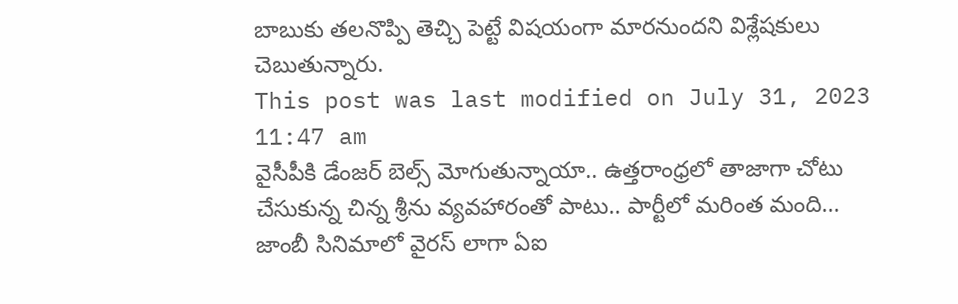బాబుకు తలనొప్పి తెచ్చి పెట్టే విషయంగా మారనుందని విశ్లేషకులు చెబుతున్నారు.
This post was last modified on July 31, 2023 11:47 am
వైసీపీకి డేంజర్ బెల్స్ మోగుతున్నాయా.. ఉత్తరాంధ్రలో తాజాగా చోటు చేసుకున్న చిన్న శ్రీను వ్యవహారంతో పాటు.. పార్టీలో మరింత మంది…
జాంబీ సినిమాలో వైరస్ లాగా ఏఐ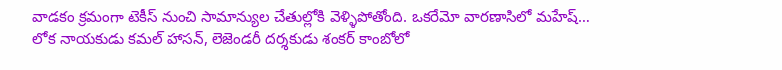వాడకం క్రమంగా టెకీస్ నుంచి సామాన్యుల చేతుల్లోకి వెళ్ళిపోతోంది. ఒకరేమో వారణాసిలో మహేష్…
లోక నాయకుడు కమల్ హాసన్, లెజెండరీ దర్శకుడు శంకర్ కాంబోలో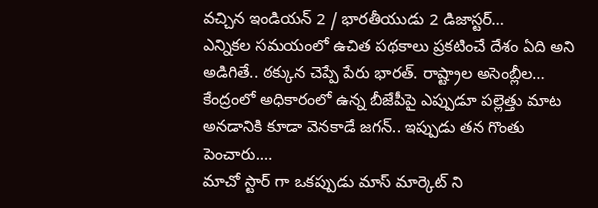వచ్చిన ఇండియన్ 2 / భారతీయుడు 2 డిజాస్టర్…
ఎన్నికల సమయంలో ఉచిత పథకాలు ప్రకటించే దేశం ఏది అని అడిగితే.. ఠక్కున చెప్పే పేరు భారత్. రాష్ట్రాల అసెంబ్లీల…
కేంద్రంలో అధికారంలో ఉన్న బీజేపీపై ఎప్పుడూ పల్లెత్తు మాట అనడానికి కూడా వెనకాడే జగన్.. ఇప్పుడు తన గొంతు పెంచారు.…
మాచో స్టార్ గా ఒకప్పుడు మాస్ మార్కెట్ ని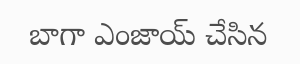బాగా ఎంజాయ్ చేసిన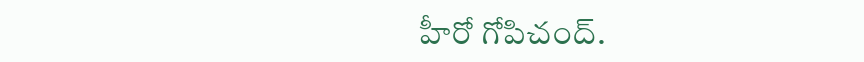హీరో గోపిచంద్.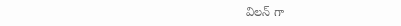విలన్ గా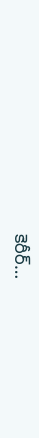కెరీర్…